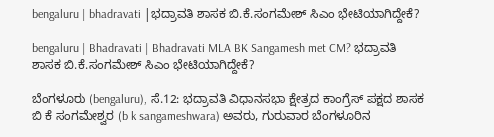bengaluru | bhadravati |ಭದ್ರಾವತಿ ಶಾಸಕ ಬಿ.ಕೆ.ಸಂಗಮೇಶ್ ಸಿಎಂ ಭೇಟಿಯಾಗಿದ್ದೇಕೆ?

bengaluru | Bhadravati | Bhadravati MLA BK Sangamesh met CM? ಭದ್ರಾವತಿ ಶಾಸಕ ಬಿ.ಕೆ.ಸಂಗಮೇಶ್ ಸಿಎಂ ಭೇಟಿಯಾಗಿದ್ದೇಕೆ?

ಬೆಂಗಳೂರು (bengaluru), ಸೆ.12: ಭದ್ರಾವತಿ ವಿಧಾನಸಭಾ ಕ್ಷೇತ್ರದ ಕಾಂಗ್ರೆಸ್ ಪಕ್ಷದ ಶಾಸಕ ಬಿ ಕೆ ಸಂಗಮೇಶ್ವರ (b k sangameshwara) ಅವರು, ಗುರುವಾರ ಬೆಂಗಳೂರಿನ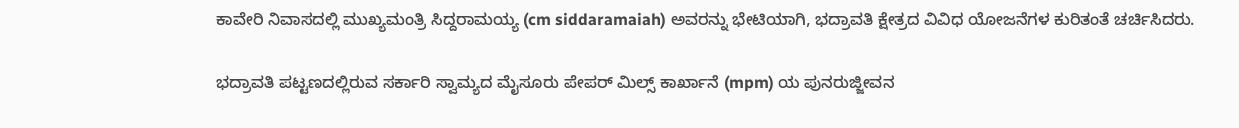ಕಾವೇರಿ ನಿವಾಸದಲ್ಲಿ ಮುಖ್ಯಮಂತ್ರಿ ಸಿದ್ದರಾಮಯ್ಯ (cm siddaramaiah) ಅವರನ್ನು ಭೇಟಿಯಾಗಿ, ಭದ್ರಾವತಿ ಕ್ಷೇತ್ರದ ವಿವಿಧ ಯೋಜನೆಗಳ ಕುರಿತಂತೆ ಚರ್ಚಿಸಿದರು.

ಭದ್ರಾವತಿ ಪಟ್ಟಣದಲ್ಲಿರುವ ಸರ್ಕಾರಿ ಸ್ವಾಮ್ಯದ ಮೈಸೂರು ಪೇಪರ್ ಮಿಲ್ಸ್ ಕಾರ್ಖಾನೆ (mpm) ಯ ಪುನರುಜ್ಜೀವನ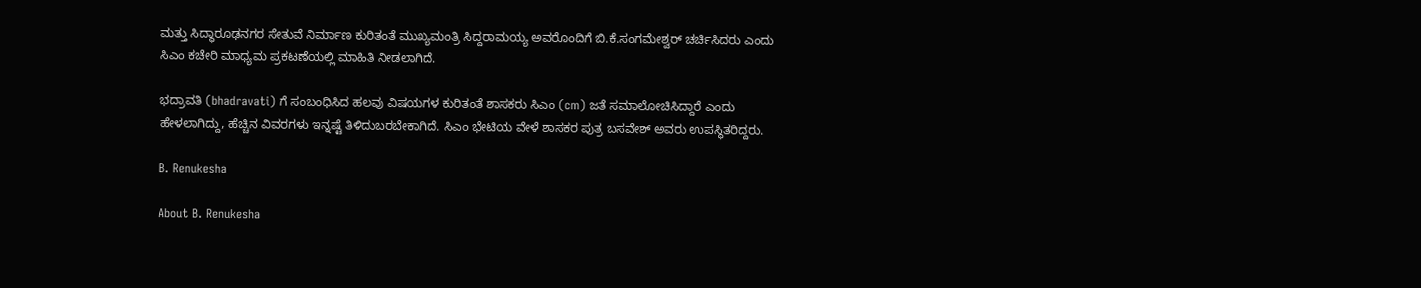ಮತ್ತು ಸಿದ್ಧಾರೂಢನಗರ ಸೇತುವೆ ನಿರ್ಮಾಣ ಕುರಿತಂತೆ ಮುಖ್ಯಮಂತ್ರಿ ಸಿದ್ದರಾಮಯ್ಯ ಅವರೊಂದಿಗೆ ಬಿ.ಕೆ.ಸಂಗಮೇಶ್ವರ್ ಚರ್ಚಿಸಿದರು ಎಂದು ಸಿಎಂ ಕಚೇರಿ ಮಾಧ್ಯಮ ಪ್ರಕಟಣೆಯಲ್ಲಿ ಮಾಹಿತಿ ನೀಡಲಾಗಿದೆ.

ಭದ್ರಾವತಿ (bhadravati) ಗೆ ಸಂಬಂಧಿಸಿದ ಹಲವು ವಿಷಯಗಳ ಕುರಿತಂತೆ ಶಾಸಕರು ಸಿಎಂ (cm) ಜತೆ ಸಮಾಲೋಚಿಸಿದ್ದಾರೆ ಎಂದು ಹೇಳಲಾಗಿದ್ದು, ಹೆಚ್ಚಿನ ವಿವರಗಳು ಇನ್ನಷ್ಟೆ ತಿಳಿದುಬರಬೇಕಾಗಿದೆ. ಸಿಎಂ ಭೇಟಿಯ ವೇಳೆ ಶಾಸಕರ ಪುತ್ರ ಬಸವೇಶ್ ಅವರು ಉಪಸ್ಥಿತರಿದ್ದರು.

B. Renukesha

About B. Renukesha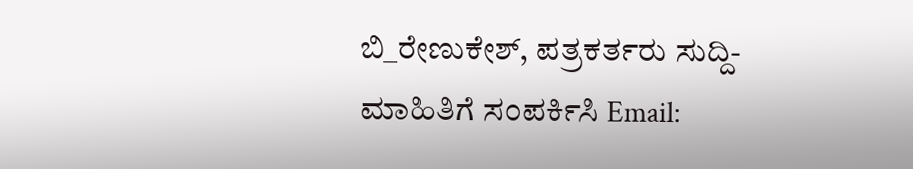ಬಿ_ರೇಣುಕೇಶ್, ಪತ್ರಕರ್ತರು ಸುದ್ದಿ-ಮಾಹಿತಿಗೆ ಸಂಪರ್ಕಿಸಿ Email: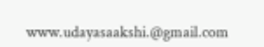www.udayasaakshi.@gmail.com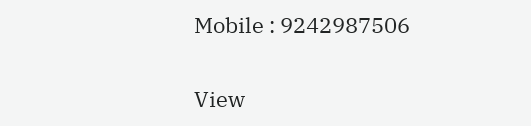Mobile : 9242987506

View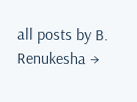all posts by B. Renukesha →